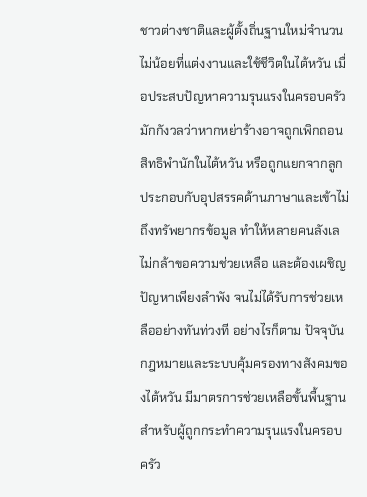ชาวต่างชาติและผู้ตั้งถิ่นฐานใหม่จำนวนไม่น้อยที่แต่งงานและใช้ชีวิตในไต้หวัน เมื่อประสบปัญหาความรุนแรงในครอบครัว มักกังวลว่าหากหย่าร้างอาจถูกเพิกถอนสิทธิพำนักในไต้หวัน หรือถูกแยกจากลูก ประกอบกับอุปสรรคด้านภาษาและเข้าไม่ถึงทรัพยากรข้อมูล ทำให้หลายคนลังเล ไม่กล้าขอความช่วยเหลือ และต้องเผชิญปัญหาเพียงลำพัง จนไม่ได้รับการช่วยเหลืออย่างทันท่วงที อย่างไรก็ตาม ปัจจุบันกฎหมายและระบบคุ้มครองทางสังคมของไต้หวัน มีมาตรการช่วยเหลือขั้นพื้นฐานสำหรับผู้ถูกกระทำความรุนแรงในครอบครัว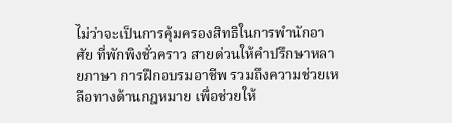ไม่ว่าจะเป็นการคุ้มครองสิทธิในการพำนักอาศัย ที่พักพิงชั่วคราว สายด่วนให้คำปรึกษาหลายภาษา การฝึกอบรมอาชีพ รวมถึงความช่วยเหลือทางด้านกฎหมาย เพื่อช่วยให้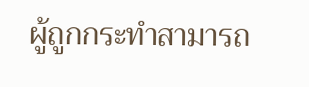ผู้ถูกกระทำสามารถ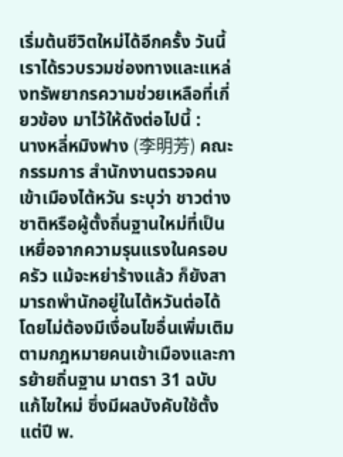เริ่มต้นชีวิตใหม่ได้อีกครั้ง วันนี้เราได้รวบรวมช่องทางและแหล่งทรัพยากรความช่วยเหลือที่เกี่ยวข้อง มาไว้ให้ดังต่อไปนี้ :
นางหลี่หมิงฟาง (李明芳) คณะกรรมการ สำนักงานตรวจคนเข้าเมืองไต้หวัน ระบุว่า ชาวต่างชาติหรือผู้ตั้งถิ่นฐานใหม่ที่เป็นเหยื่อจากความรุนแรงในครอบครัว แม้จะหย่าร้างแล้ว ก็ยังสามารถพำนักอยู่ในไต้หวันต่อได้ โดยไม่ต้องมีเงื่อนไขอื่นเพิ่มเติม
ตามกฎหมายคนเข้าเมืองและการย้ายถิ่นฐาน มาตรา 31 ฉบับแก้ไขใหม่ ซึ่งมีผลบังคับใช้ตั้งแต่ปี พ.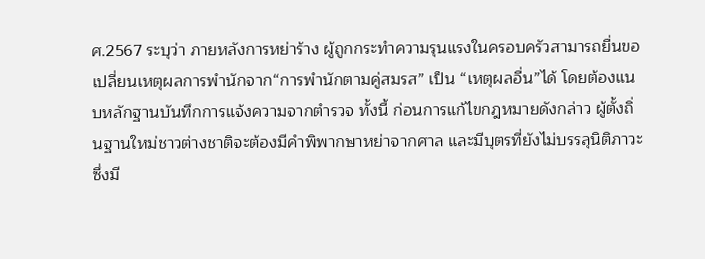ศ.2567 ระบุว่า ภายหลังการหย่าร้าง ผู้ถูกกระทำความรุนแรงในครอบครัวสามารถยื่นขอเปลี่ยนเหตุผลการพำนักจาก“การพำนักตามคู่สมรส” เป็น “เหตุผลอื่น”ได้ โดยต้องแนบหลักฐานบันทึกการแจ้งความจากตำรวจ ทั้งนี้ ก่อนการแก้ไขกฎหมายดังกล่าว ผู้ตั้งถิ่นฐานใหม่ชาวต่างชาติจะต้องมีคำพิพากษาหย่าจากศาล และมีบุตรที่ยังไม่บรรลุนิติภาวะซึ่งมี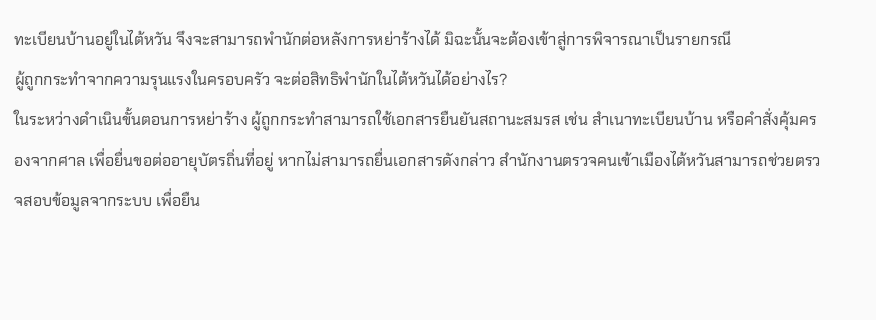ทะเบียนบ้านอยู่ในไต้หวัน จึงจะสามารถพำนักต่อหลังการหย่าร้างได้ มิฉะนั้นจะต้องเข้าสู่การพิจารณาเป็นรายกรณี
ผู้ถูกกระทำจากความรุนแรงในครอบครัว จะต่อสิทธิพำนักในไต้หวันได้อย่างไร?
ในระหว่างดำเนินขั้นตอนการหย่าร้าง ผู้ถูกกระทำสามารถใช้เอกสารยืนยันสถานะสมรส เช่น สำเนาทะเบียนบ้าน หรือคำสั่งคุ้มครองจากศาล เพื่อยื่นขอต่ออายุบัตรถิ่นที่อยู่ หากไม่สามารถยื่นเอกสารดังกล่าว สำนักงานตรวจคนเข้าเมืองไต้หวันสามารถช่วยตรวจสอบข้อมูลจากระบบ เพื่อยืน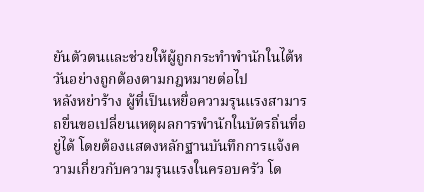ยันตัวตนและช่วยให้ผู้ถูกกระทำพำนักในไต้หวันอย่างถูกต้องตามกฎหมายต่อไป
หลังหย่าร้าง ผู้ที่เป็นเหยื่อความรุนแรงสามารถยื่นขอเปลี่ยนเหตุผลการพำนักในบัตรถิ่นที่อยู่ได้ โดยต้องแสดงหลักฐานบันทึกการแจ้งความเกี่ยวกับความรุนแรงในครอบครัว โด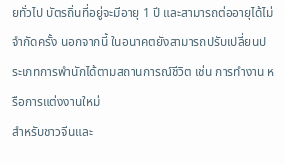ยทั่วไป บัตรถิ่นที่อยู่จะมีอายุ 1 ปี และสามารถต่ออายุได้ไม่จำกัดครั้ง นอกจากนี้ ในอนาคตยังสามารถปรับเปลี่ยนประเภทการพำนักได้ตามสถานการณ์ชีวิต เช่น การทำงาน หรือการแต่งงานใหม่
สำหรับชาวจีนและ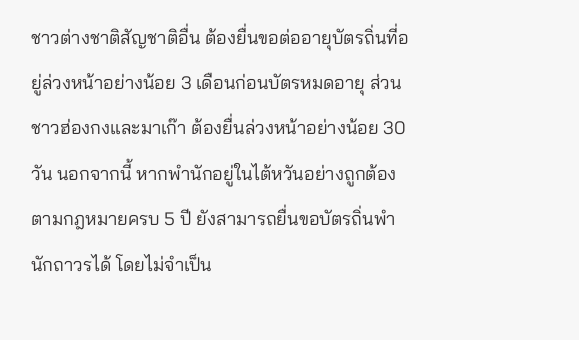ชาวต่างชาติสัญชาติอื่น ต้องยื่นขอต่ออายุบัตรถิ่นที่อยู่ล่วงหน้าอย่างน้อย 3 เดือนก่อนบัตรหมดอายุ ส่วนชาวฮ่องกงและมาเก๊า ต้องยื่นล่วงหน้าอย่างน้อย 30 วัน นอกจากนี้ หากพำนักอยู่ในไต้หวันอย่างถูกต้องตามกฎหมายครบ 5 ปี ยังสามารถยื่นขอบัตรถิ่นพำนักถาวรได้ โดยไม่จำเป็น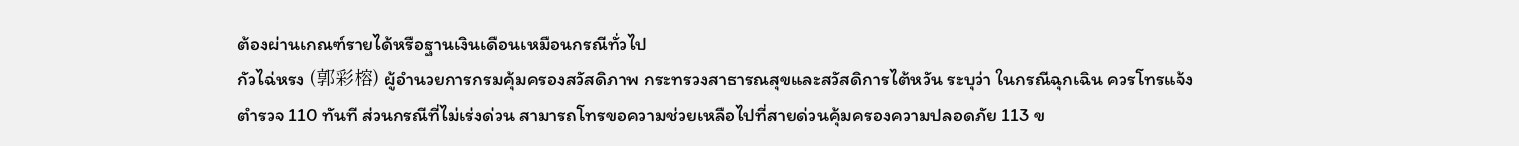ต้องผ่านเกณฑ์รายได้หรือฐานเงินเดือนเหมือนกรณีทั่วไป
กัวไฉ่หรง (郭彩榕) ผู้อำนวยการกรมคุ้มครองสวัสดิภาพ กระทรวงสาธารณสุขและสวัสดิการไต้หวัน ระบุว่า ในกรณีฉุกเฉิน ควรโทรแจ้งตำรวจ 110 ทันที ส่วนกรณีที่ไม่เร่งด่วน สามารถโทรขอความช่วยเหลือไปที่สายด่วนคุ้มครองความปลอดภัย 113 ข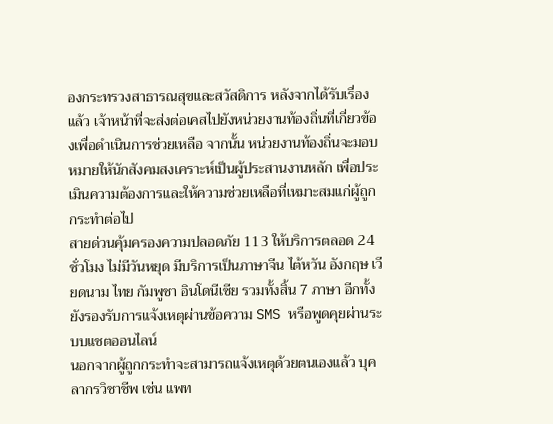องกระทรวงสาธารณสุขและสวัสดิการ หลังจากได้รับเรื่องแล้ว เจ้าหน้าที่จะส่งต่อเคสไปยังหน่วยงานท้องถิ่นที่เกี่ยวข้องเพื่อดำเนินการช่วยเหลือ จากนั้น หน่วยงานท้องถิ่นจะมอบหมายให้นักสังคมสงเคราะห์เป็นผู้ประสานงานหลัก เพื่อประเมินความต้องการและให้ความช่วยเหลือที่เหมาะสมแก่ผู้ถูกกระทำต่อไป
สายด่วนคุ้มครองความปลอดภัย 113 ให้บริการตลอด 24 ชั่วโมง ไม่มีวันหยุด มีบริการเป็นภาษาจีน ไต้หวัน อังกฤษ เวียดนาม ไทย กัมพูชา อินโดนีเซีย รวมทั้งสิ้น 7 ภาษา อีกทั้งยังรองรับการแจ้งเหตุผ่านข้อความ SMS หรือพูดคุยผ่านระบบแชตออนไลน์
นอกจากผู้ถูกกระทำจะสามารถแจ้งเหตุด้วยตนเองแล้ว บุคลากรวิชาชีพ เช่น แพท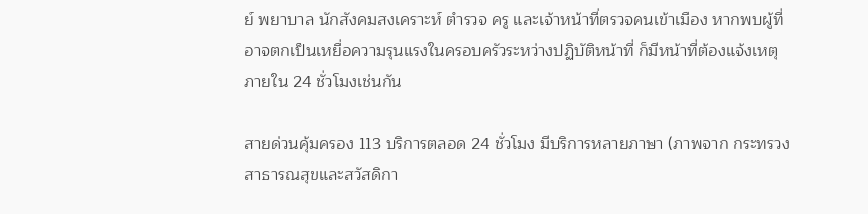ย์ พยาบาล นักสังคมสงเคราะห์ ตำรวจ ครู และเจ้าหน้าที่ตรวจคนเข้าเมือง หากพบผู้ที่อาจตกเป็นเหยื่อความรุนแรงในครอบครัวระหว่างปฏิบัติหน้าที่ ก็มีหน้าที่ต้องแจ้งเหตุภายใน 24 ชั่วโมงเช่นกัน

สายด่วนคุ้มครอง 113 บริการตลอด 24 ชั่วโมง มีบริการหลายภาษา (ภาพจาก กระทรวงสาธารณสุขและสวัสดิกา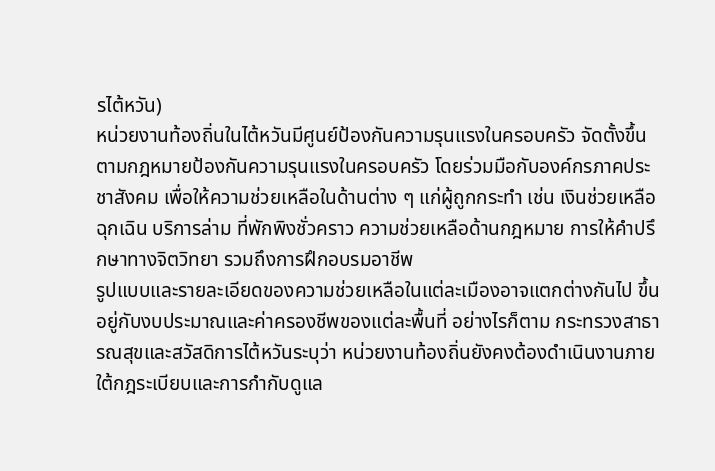รไต้หวัน)
หน่วยงานท้องถิ่นในไต้หวันมีศูนย์ป้องกันความรุนแรงในครอบครัว จัดตั้งขึ้นตามกฎหมายป้องกันความรุนแรงในครอบครัว โดยร่วมมือกับองค์กรภาคประชาสังคม เพื่อให้ความช่วยเหลือในด้านต่าง ๆ แก่ผู้ถูกกระทำ เช่น เงินช่วยเหลือฉุกเฉิน บริการล่าม ที่พักพิงชั่วคราว ความช่วยเหลือด้านกฎหมาย การให้คำปรึกษาทางจิตวิทยา รวมถึงการฝึกอบรมอาชีพ
รูปแบบและรายละเอียดของความช่วยเหลือในแต่ละเมืองอาจแตกต่างกันไป ขึ้นอยู่กับงบประมาณและค่าครองชีพของแต่ละพื้นที่ อย่างไรก็ตาม กระทรวงสาธารณสุขและสวัสดิการไต้หวันระบุว่า หน่วยงานท้องถิ่นยังคงต้องดำเนินงานภายใต้กฎระเบียบและการกำกับดูแล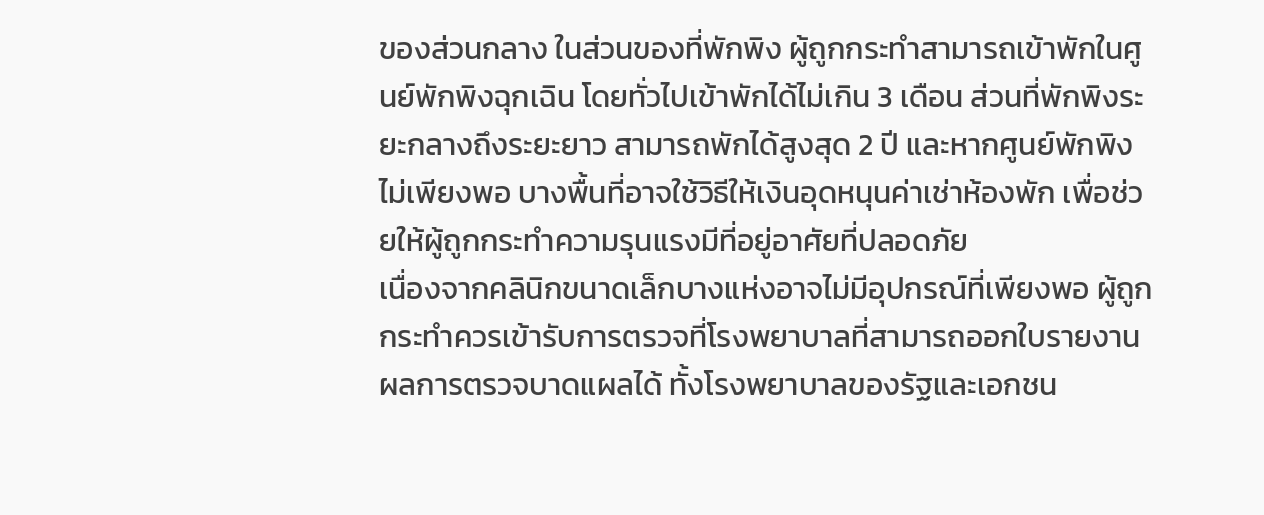ของส่วนกลาง ในส่วนของที่พักพิง ผู้ถูกกระทำสามารถเข้าพักในศูนย์พักพิงฉุกเฉิน โดยทั่วไปเข้าพักได้ไม่เกิน 3 เดือน ส่วนที่พักพิงระยะกลางถึงระยะยาว สามารถพักได้สูงสุด 2 ปี และหากศูนย์พักพิงไม่เพียงพอ บางพื้นที่อาจใช้วิธีให้เงินอุดหนุนค่าเช่าห้องพัก เพื่อช่วยให้ผู้ถูกกระทำความรุนแรงมีที่อยู่อาศัยที่ปลอดภัย
เนื่องจากคลินิกขนาดเล็กบางแห่งอาจไม่มีอุปกรณ์ที่เพียงพอ ผู้ถูกกระทำควรเข้ารับการตรวจที่โรงพยาบาลที่สามารถออกใบรายงานผลการตรวจบาดแผลได้ ทั้งโรงพยาบาลของรัฐและเอกชน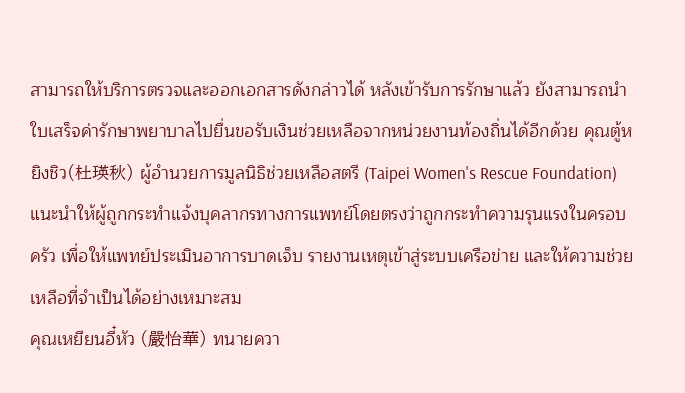สามารถให้บริการตรวจและออกเอกสารดังกล่าวได้ หลังเข้ารับการรักษาแล้ว ยังสามารถนำใบเสร็จค่ารักษาพยาบาลไปยื่นขอรับเงินช่วยเหลือจากหน่วยงานท้องถิ่นได้อีกด้วย คุณตู้หยิงชิว(杜瑛秋) ผู้อำนวยการมูลนิธิช่วยเหลือสตรี (Taipei Women's Rescue Foundation) แนะนำให้ผู้ถูกกระทำแจ้งบุคลากรทางการแพทย์โดยตรงว่าถูกกระทำความรุนแรงในครอบครัว เพื่อให้แพทย์ประเมินอาการบาดเจ็บ รายงานเหตุเข้าสู่ระบบเครือข่าย และให้ความช่วยเหลือที่จำเป็นได้อย่างเหมาะสม
คุณเหยียนอี๋หัว (嚴怡華) ทนายควา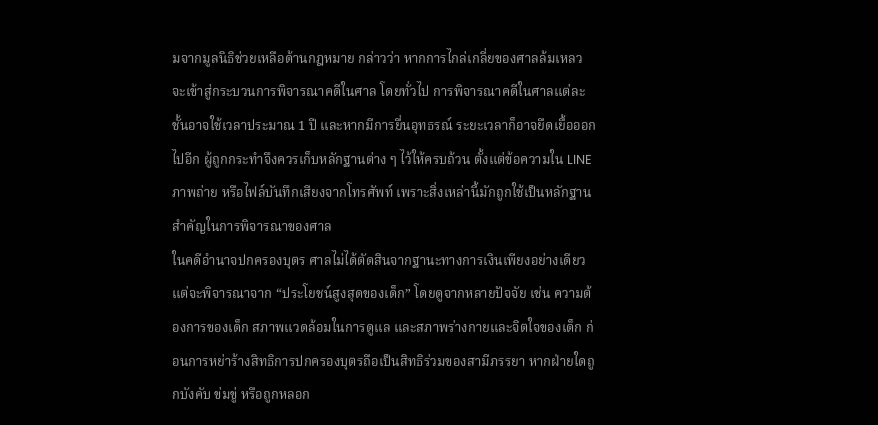มจากมูลนิธิช่วยเหลือด้านกฎหมาย กล่าวว่า หากการไกล่เกลี่ยของศาลล้มเหลว จะเข้าสู่กระบวนการพิจารณาคดีในศาล โดยทั่วไป การพิจารณาคดีในศาลแต่ละชั้นอาจใช้เวลาประมาณ 1 ปี และหากมีการยื่นอุทธรณ์ ระยะเวลาก็อาจยืดเยื้อออกไปอีก ผู้ถูกกระทำจึงควรเก็บหลักฐานต่าง ๆ ไว้ให้ครบถ้วน ตั้งแต่ข้อความใน LINE ภาพถ่าย หรือไฟล์บันทึกเสียงจากโทรศัพท์ เพราะสิ่งเหล่านี้มักถูกใช้เป็นหลักฐานสำคัญในการพิจารณาของศาล
ในคดีอำนาจปกครองบุตร ศาลไม่ได้ตัดสินจากฐานะทางการเงินเพียงอย่างเดียว แต่จะพิจารณาจาก “ประโยชน์สูงสุดของเด็ก” โดยดูจากหลายปัจจัย เช่น ความต้องการของเด็ก สภาพแวดล้อมในการดูแล และสภาพร่างกายและจิตใจของเด็ก ก่อนการหย่าร้างสิทธิการปกครองบุตรถือเป็นสิทธิร่วมของสามีภรรยา หากฝ่ายใดถูกบังคับ ข่มขู่ หรือถูกหลอก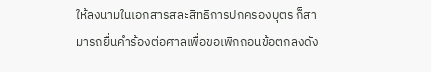ให้ลงนามในเอกสารสละสิทธิการปกครองบุตร ก็สามารถยื่นคำร้องต่อศาลเพื่อขอเพิกถอนข้อตกลงดัง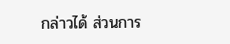กล่าวได้ ส่วนการ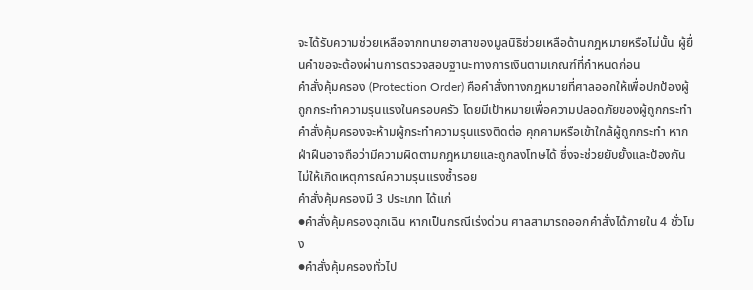จะได้รับความช่วยเหลือจากทนายอาสาของมูลนิธิช่วยเหลือด้านกฎหมายหรือไม่นั้น ผู้ยื่นคำขอจะต้องผ่านการตรวจสอบฐานะทางการเงินตามเกณฑ์ที่กำหนดก่อน
คำสั่งคุ้มครอง (Protection Order) คือคำสั่งทางกฎหมายที่ศาลออกให้เพื่อปกป้องผู้ถูกกระทำความรุนแรงในครอบครัว โดยมีเป้าหมายเพื่อความปลอดภัยของผู้ถูกกระทำ คำสั่งคุ้มครองจะห้ามผู้กระทำความรุนแรงติดต่อ คุกคามหรือเข้าใกล้ผู้ถูกกระทำ หากฝ่าฝืนอาจถือว่ามีความผิดตามกฎหมายและถูกลงโทษได้ ซึ่งจะช่วยยับยั้งและป้องกันไม่ให้เกิดเหตุการณ์ความรุนแรงซ้ำรอย
คำสั่งคุ้มครองมี 3 ประเภท ได้แก่
●คำสั่งคุ้มครองฉุกเฉิน หากเป็นกรณีเร่งด่วน ศาลสามารถออกคำสั่งได้ภายใน 4 ชั่วโมง
●คำสั่งคุ้มครองทั่วไป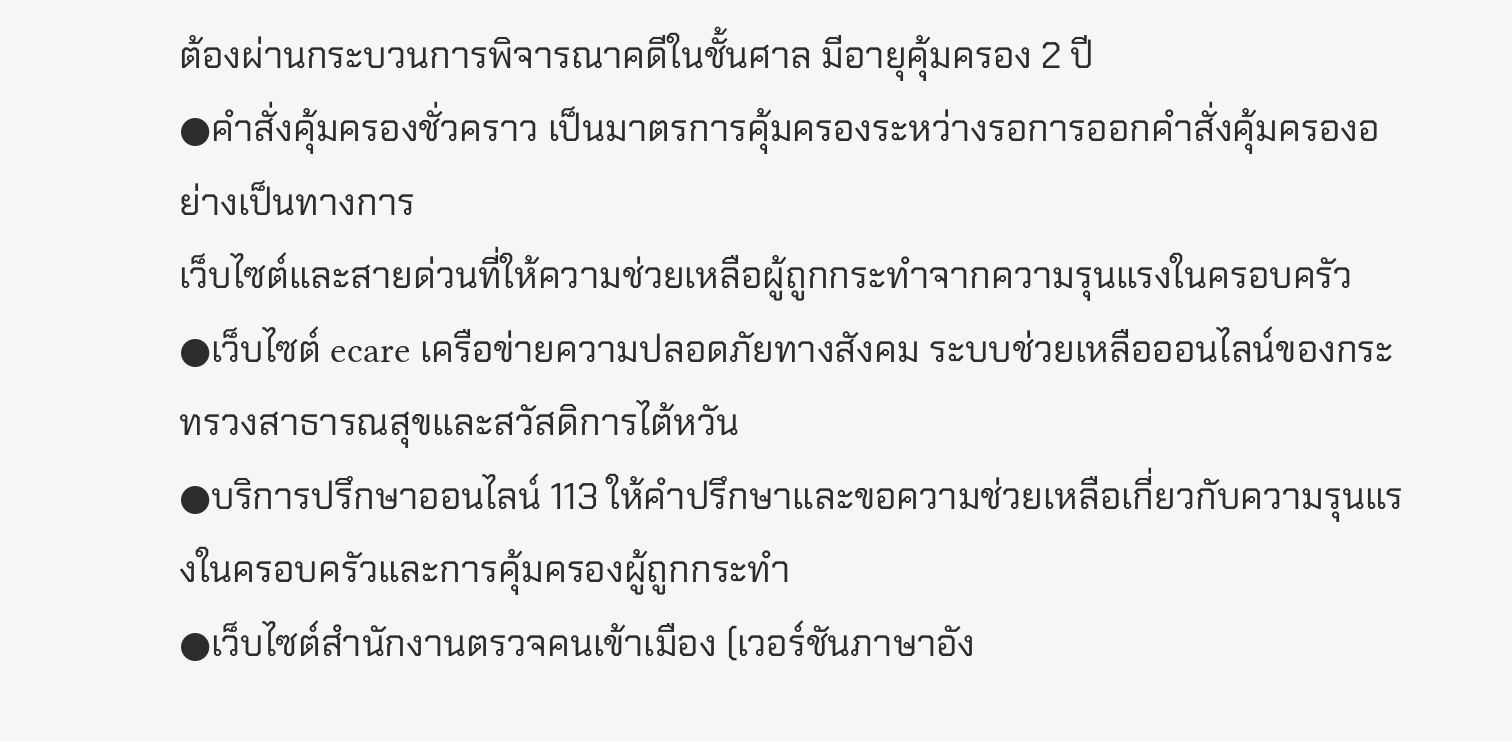ต้องผ่านกระบวนการพิจารณาคดีในชั้นศาล มีอายุคุ้มครอง 2 ปี
●คำสั่งคุ้มครองชั่วคราว เป็นมาตรการคุ้มครองระหว่างรอการออกคำสั่งคุ้มครองอย่างเป็นทางการ
เว็บไซต์และสายด่วนที่ให้ความช่วยเหลือผู้ถูกกระทำจากความรุนแรงในครอบครัว
●เว็บไซต์ ecare เครือข่ายความปลอดภัยทางสังคม ระบบช่วยเหลือออนไลน์ของกระทรวงสาธารณสุขและสวัสดิการไต้หวัน
●บริการปรึกษาออนไลน์ 113 ให้คำปรึกษาและขอความช่วยเหลือเกี่ยวกับความรุนแรงในครอบครัวและการคุ้มครองผู้ถูกกระทำ
●เว็บไซต์สำนักงานตรวจคนเข้าเมือง (เวอร์ชันภาษาอัง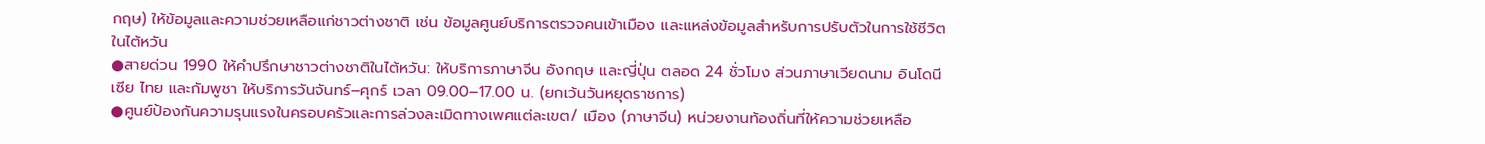กฤษ) ให้ข้อมูลและความช่วยเหลือแก่ชาวต่างชาติ เช่น ข้อมูลศูนย์บริการตรวจคนเข้าเมือง และแหล่งข้อมูลสำหรับการปรับตัวในการใช้ชีวิตในไต้หวัน
●สายด่วน 1990 ให้คำปรึกษาชาวต่างชาติในไต้หวัน: ให้บริการภาษาจีน อังกฤษ และญี่ปุ่น ตลอด 24 ชั่วโมง ส่วนภาษาเวียดนาม อินโดนีเซีย ไทย และกัมพูชา ให้บริการวันจันทร์–ศุกร์ เวลา 09.00–17.00 น. (ยกเว้นวันหยุดราชการ)
●ศูนย์ป้องกันความรุนแรงในครอบครัวและการล่วงละเมิดทางเพศแต่ละเขต/ เมือง (ภาษาจีน) หน่วยงานท้องถิ่นที่ให้ความช่วยเหลือ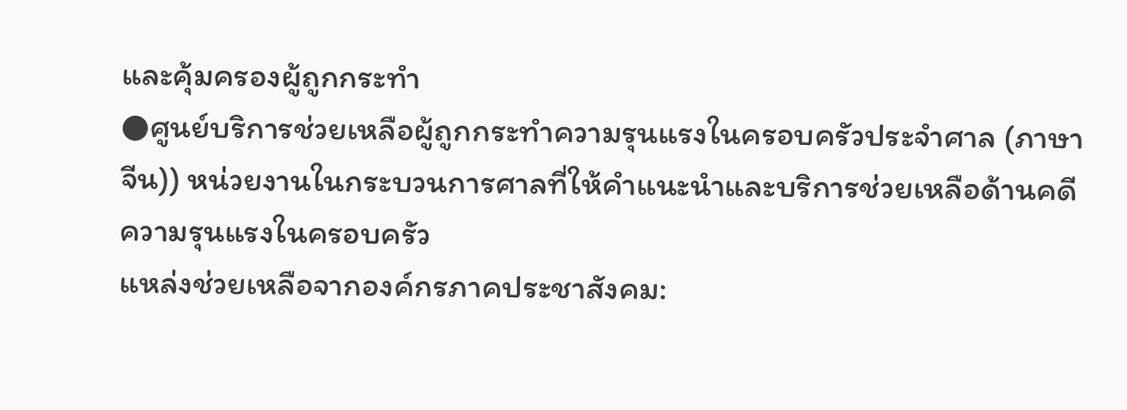และคุ้มครองผู้ถูกกระทำ
●ศูนย์บริการช่วยเหลือผู้ถูกกระทำความรุนแรงในครอบครัวประจำศาล (ภาษาจีน)) หน่วยงานในกระบวนการศาลที่ให้คำแนะนำและบริการช่วยเหลือด้านคดีความรุนแรงในครอบครัว
แหล่งช่วยเหลือจากองค์กรภาคประชาสังคม: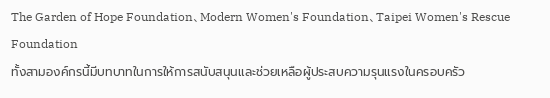The Garden of Hope Foundation、Modern Women's Foundation、Taipei Women's Rescue Foundation
ทั้งสามองค์กรนี้มีบทบาทในการให้การสนับสนุนและช่วยเหลือผู้ประสบความรุนแรงในครอบครัว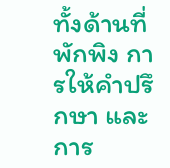ทั้งด้านที่พักพิง การให้คำปรึกษา และการ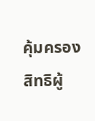คุ้มครองสิทธิผู้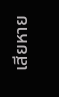เสียหาย